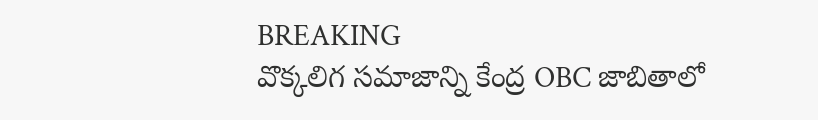BREAKING
వొక్కలిగ సమాజాన్ని కేంద్ర OBC జాబితాలో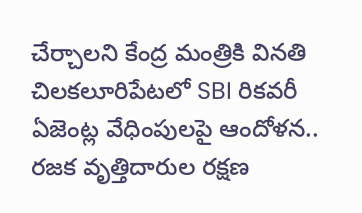చేర్చాలని కేంద్ర మంత్రికి వినతి చిలకలూరిపేటలో SBI రికవరీ ఏజెంట్ల వేధింపులపై ఆందోళన.. రజక వృత్తిదారుల రక్షణ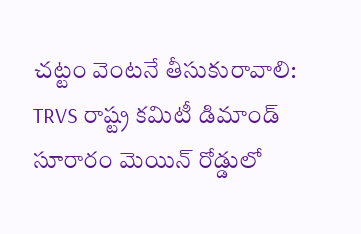చట్టం వెంటనే తీసుకురావాలి: TRVS రాష్ట్ర కమిటీ డిమాండ్ సూరారం మెయిన్ రోడ్డులో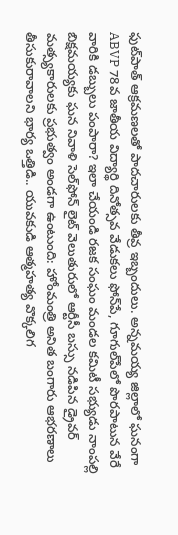ఫుట్‌పాత్ ఆక్రమణలతో పాదచారులకు తీవ్ర ఇబ్బందులు. అన్నమయ్య జిల్లాలో ఘనంగా ABVP 78వ జాతీయ విద్యార్థి దినోత్సవ వేడుకలు ఫోన్‌పే, గూగుల్‌పేలో పొరపాటున వేరే వారికి డబ్బులు పంపారా? ఇలా చేయండి రజక సంఘం మండల కమిటీ సభ్యుడు నాంపల్లి బిక్షమయ్యకు ఘన నివాళి సెల్‌ఫోన్ లైట్ వెలుతురులో ఆర్టీసీ బస్సు నడిపిన డ్రైవర్ మత్స్యకారులకు ప్రభుత్వం అండగా ఉంటుంది: హోంమంత్రి అనిత బంగారు ఆభరణాలు తీసుకురావాలని భార్య ఒత్తిడి.. యువకుడి ఆత్మహత్య వొక్కలిగ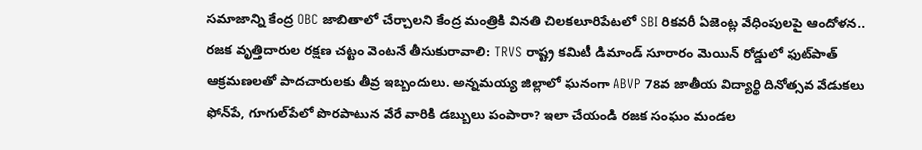సమాజాన్ని కేంద్ర OBC జాబితాలో చేర్చాలని కేంద్ర మంత్రికి వినతి చిలకలూరిపేటలో SBI రికవరీ ఏజెంట్ల వేధింపులపై ఆందోళన.. రజక వృత్తిదారుల రక్షణ చట్టం వెంటనే తీసుకురావాలి: TRVS రాష్ట్ర కమిటీ డిమాండ్ సూరారం మెయిన్ రోడ్డులో ఫుట్‌పాత్ ఆక్రమణలతో పాదచారులకు తీవ్ర ఇబ్బందులు. అన్నమయ్య జిల్లాలో ఘనంగా ABVP 78వ జాతీయ విద్యార్థి దినోత్సవ వేడుకలు ఫోన్‌పే, గూగుల్‌పేలో పొరపాటున వేరే వారికి డబ్బులు పంపారా? ఇలా చేయండి రజక సంఘం మండల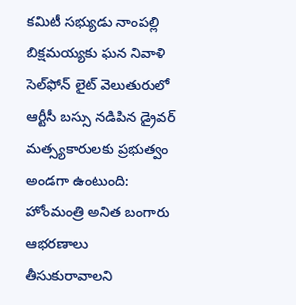కమిటీ సభ్యుడు నాంపల్లి బిక్షమయ్యకు ఘన నివాళి సెల్‌ఫోన్ లైట్ వెలుతురులో ఆర్టీసీ బస్సు నడిపిన డ్రైవర్ మత్స్యకారులకు ప్రభుత్వం అండగా ఉంటుంది: హోంమంత్రి అనిత బంగారు ఆభరణాలు తీసుకురావాలని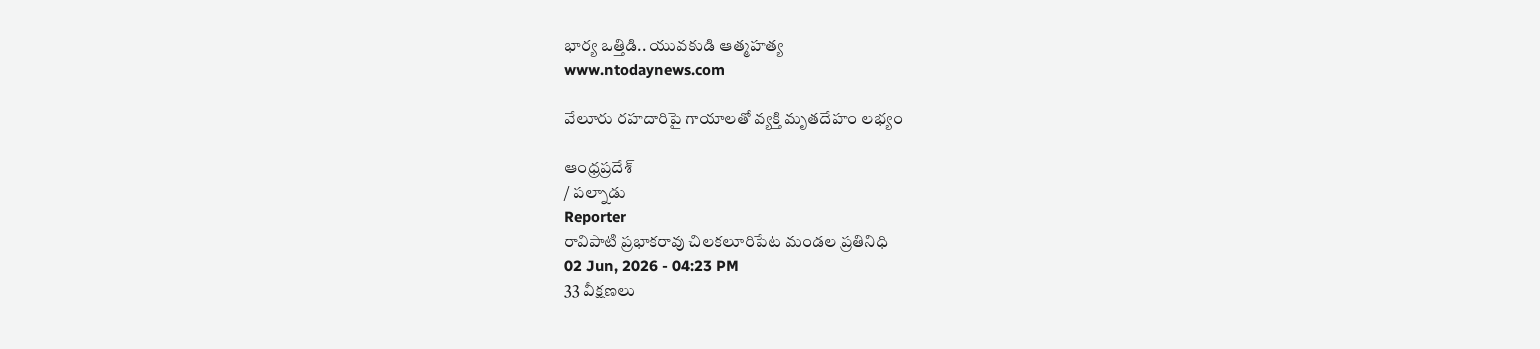భార్య ఒత్తిడి.. యువకుడి ఆత్మహత్య
www.ntodaynews.com

వేలూరు రహదారిపై గాయాలతో వ్యక్తి మృతదేహం లభ్యం

ఆంధ్రప్రదేశ్
/ పల్నాడు
Reporter
రావిపాటి ప్రభాకరావు చిలకలూరిపేట మండల ప్రతినిధి
02 Jun, 2026 - 04:23 PM
33 వీక్షణలు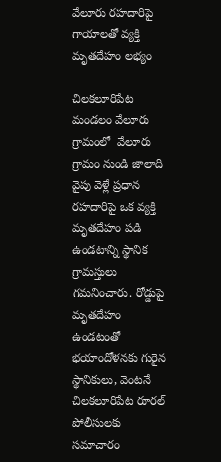వేలూరు రహదారిపై గాయాలతో వ్యక్తి మృతదేహం లభ్యం

చిలకలూరిపేట మండలం వేలూరు గ్రామంలో  వేలూరు గ్రామం నుండి జాలాది వైపు వెళ్లే ప్రధాన రహదారిపై ఒక వ్యక్తి మృతదేహం పడి ఉండటాన్ని స్థానిక గ్రామస్తులు గమనించారు. రోడ్డుపై మృతదేహం ఉండటంతో భయాందోళనకు గురైన స్థానికులు, వెంటనే చిలకలూరిపేట రూరల్ పోలీసులకు సమాచారం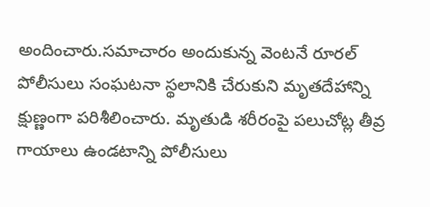అందించారు.సమాచారం అందుకున్న వెంటనే రూరల్ పోలీసులు సంఘటనా స్థలానికి చేరుకుని మృతదేహాన్ని క్షుణ్ణంగా పరిశీలించారు. మృతుడి శరీరంపై పలుచోట్ల తీవ్ర గాయాలు ఉండటాన్ని పోలీసులు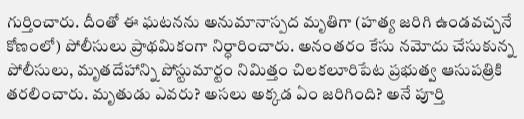గుర్తించారు. దీంతో ఈ ఘటనను అనుమానాస్పద మృతిగా (హత్య జరిగి ఉండవచ్చనే కోణంలో) పోలీసులు ప్రాథమికంగా నిర్ధారించారు. అనంతరం కేసు నమోదు చేసుకున్న పోలీసులు, మృతదేహాన్ని పోస్టుమార్టం నిమిత్తం చిలకలూరిపేట ప్రభుత్వ ఆసుపత్రికి తరలించారు. మృతుడు ఎవరు? అసలు అక్కడ ఏం జరిగింది? అనే పూర్తి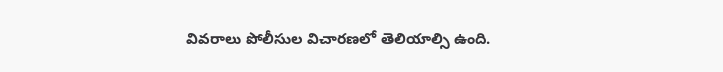వివరాలు పోలీసుల విచారణలో తెలియాల్సి ఉంది.